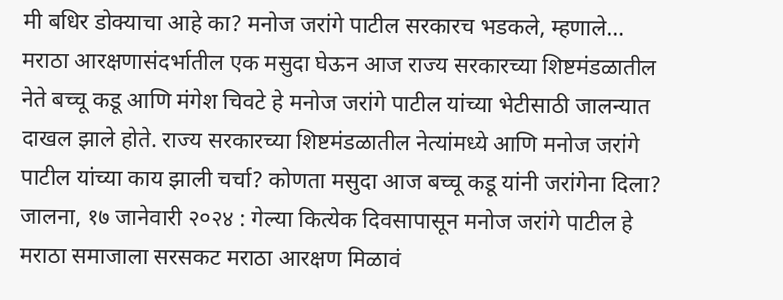मी बधिर डोक्याचा आहे का? मनोज जरांगे पाटील सरकारच भडकले, म्हणाले…
मराठा आरक्षणासंदर्भातील एक मसुदा घेऊन आज राज्य सरकारच्या शिष्टमंडळातील नेते बच्चू कडू आणि मंगेश चिवटे हे मनोज जरांगे पाटील यांच्या भेटीसाठी जालन्यात दाखल झाले होते. राज्य सरकारच्या शिष्टमंडळातील नेत्यांमध्ये आणि मनोज जरांगे पाटील यांच्या काय झाली चर्चा? कोणता मसुदा आज बच्चू कडू यांनी जरांगेना दिला?
जालना, १७ जानेवारी २०२४ : गेल्या कित्येक दिवसापासून मनोज जरांगे पाटील हे मराठा समाजाला सरसकट मराठा आरक्षण मिळावं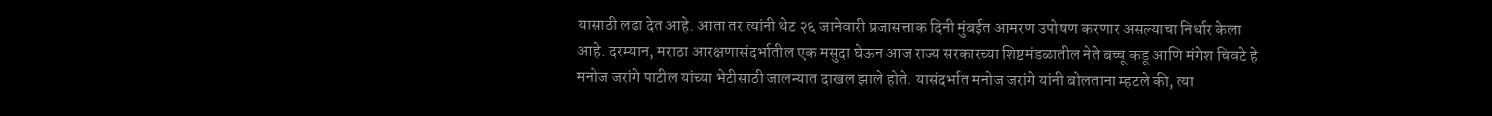यासाठी लढा देत आहे. आता तर त्यांनी थेट २६ जानेवारी प्रजासत्ताक दिनी मुंबईत आमरण उपोषण करणार असल्याचा निर्धार केला आहे. दरम्यान, मराठा आरक्षणासंदर्भातील एक मसुदा घेऊन आज राज्य सरकारच्या शिष्टमंडळातील नेते बच्चू कडू आणि मंगेश चिवटे हे मनोज जरांगे पाटील यांच्या भेटीसाठी जालन्यात दाखल झाले होते. यासंदर्भात मनोज जरांगे यांनी बोलताना म्हटले की, त्या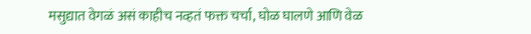मसुद्यात वेगळं असं काहीच नव्हतं फक्त चर्चा, घोळ घालणे आणि वेळ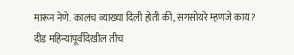मारून नेणे. कालच व्याख्या दिली होती की, सगसोयरे म्हणजे काय? दीड महिन्यांपूर्वीदेखील तीच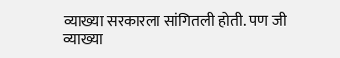व्याख्या सरकारला सांगितली होती. पण जी व्याख्या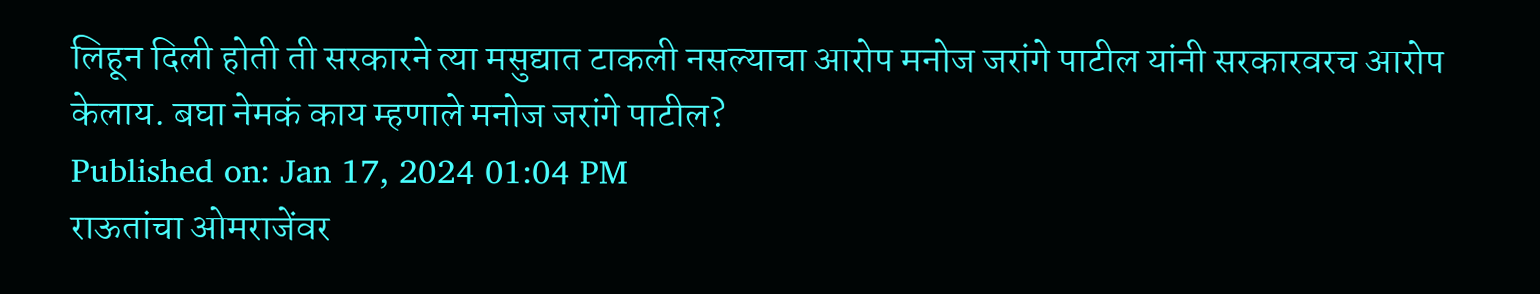लिहून दिली होती ती सरकारने त्या मसुद्यात टाकली नसल्याचा आरोप मनोज जरांगे पाटील यांनी सरकारवरच आरोप केलाय. बघा नेमकं काय म्हणाले मनोज जरांगे पाटील?
Published on: Jan 17, 2024 01:04 PM
राऊतांचा ओमराजेंवर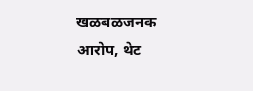खळबळजनक आरोप, थेट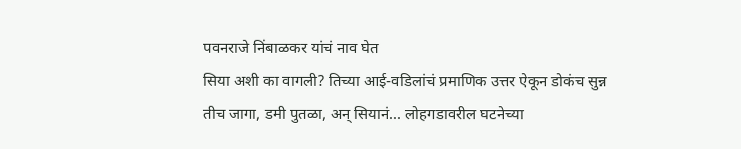पवनराजे निंबाळकर यांचं नाव घेत
सिया अशी का वागली? तिच्या आई-वडिलांचं प्रमाणिक उत्तर ऐकून डोकंच सुन्न
तीच जागा, डमी पुतळा, अन् सियानं... लोहगडावरील घटनेच्या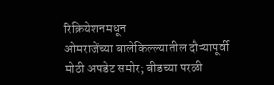रिक्रियेशनमधून
ओमराजेंच्या बालेकिल्ल्यातील दौऱ्यापूर्वी मोठी अपडेट समोर; बीडच्या परळी